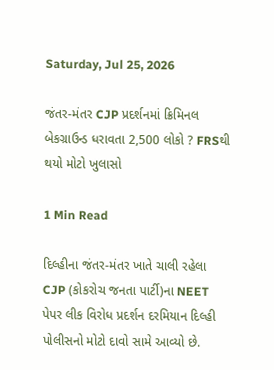Saturday, Jul 25, 2026

જંતર-મંતર CJP પ્રદર્શનમાં ક્રિમિનલ બેકગ્રાઉન્ડ ધરાવતા 2,500 લોકો ? FRSથી થયો મોટો ખુલાસો

1 Min Read

દિલ્હીના જંતર-મંતર ખાતે ચાલી રહેલા CJP (કોકરોચ જનતા પાર્ટી)ના NEET પેપર લીક વિરોધ પ્રદર્શન દરમિયાન દિલ્હી પોલીસનો મોટો દાવો સામે આવ્યો છે.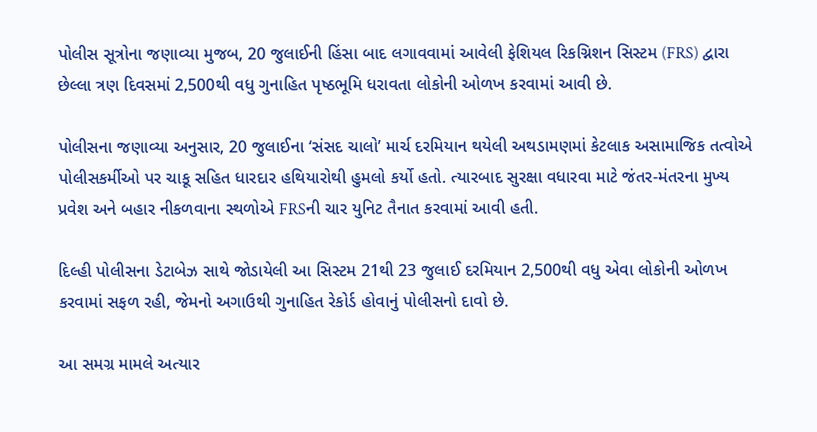પોલીસ સૂત્રોના જણાવ્યા મુજબ, 20 જુલાઈની હિંસા બાદ લગાવવામાં આવેલી ફેશિયલ રિકગ્નિશન સિસ્ટમ (FRS) દ્વારા છેલ્લા ત્રણ દિવસમાં 2,500થી વધુ ગુનાહિત પૃષ્ઠભૂમિ ધરાવતા લોકોની ઓળખ કરવામાં આવી છે.

પોલીસના જણાવ્યા અનુસાર, 20 જુલાઈના ‘સંસદ ચાલો’ માર્ચ દરમિયાન થયેલી અથડામણમાં કેટલાક અસામાજિક તત્વોએ પોલીસકર્મીઓ પર ચાકૂ સહિત ધારદાર હથિયારોથી હુમલો કર્યો હતો. ત્યારબાદ સુરક્ષા વધારવા માટે જંતર-મંતરના મુખ્ય પ્રવેશ અને બહાર નીકળવાના સ્થળોએ FRSની ચાર યુનિટ તૈનાત કરવામાં આવી હતી.

દિલ્હી પોલીસના ડેટાબેઝ સાથે જોડાયેલી આ સિસ્ટમ 21થી 23 જુલાઈ દરમિયાન 2,500થી વધુ એવા લોકોની ઓળખ કરવામાં સફળ રહી, જેમનો અગાઉથી ગુનાહિત રેકોર્ડ હોવાનું પોલીસનો દાવો છે.

આ સમગ્ર મામલે અત્યાર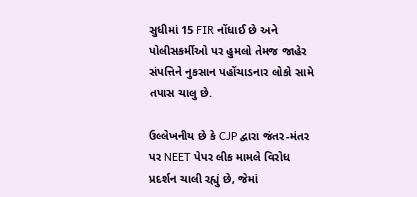સુધીમાં 15 FIR નોંધાઈ છે અને પોલીસકર્મીઓ પર હુમલો તેમજ જાહેર સંપત્તિને નુકસાન પહોંચાડનાર લોકો સામે તપાસ ચાલુ છે.

ઉલ્લેખનીય છે કે CJP દ્વારા જંતર-મંતર પર NEET પેપર લીક મામલે વિરોધ પ્રદર્શન ચાલી રહ્યું છે, જેમાં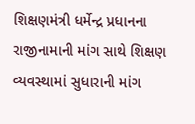શિક્ષણમંત્રી ધર્મેન્દ્ર પ્રધાનના રાજીનામાની માંગ સાથે શિક્ષણ વ્યવસ્થામાં સુધારાની માંગ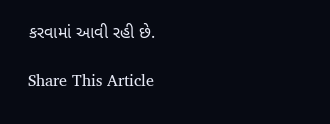કરવામાં આવી રહી છે.

Share This Article